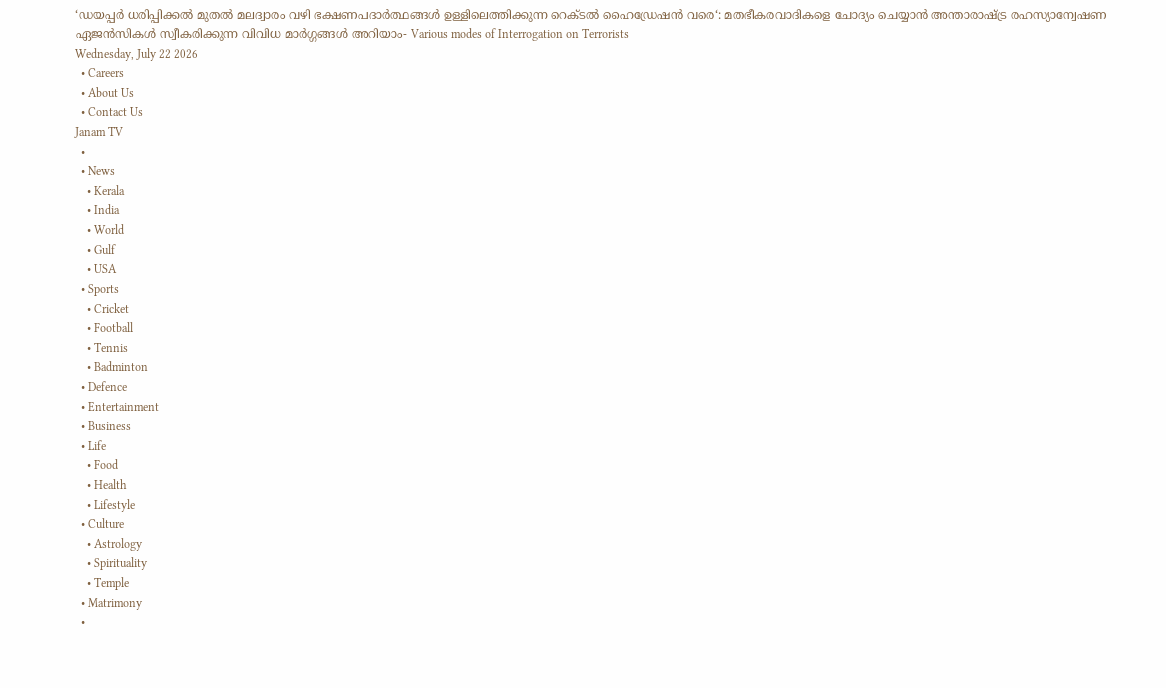‘ഡയപ്പർ ധരിപ്പിക്കൽ മുതൽ മലദ്വാരം വഴി ഭക്ഷണപദാർത്ഥങ്ങൾ ഉള്ളിലെത്തിക്കുന്ന റെക്ടൽ ഹൈഡ്രേഷൻ വരെ‘: മതഭീകരവാദികളെ ചോദ്യം ചെയ്യാൻ അന്താരാഷ്ട്ര രഹസ്യാന്വേഷണ ഏജൻസികൾ സ്വീകരിക്കുന്ന വിവിധ മാർഗ്ഗങ്ങൾ അറിയാം- Various modes of Interrogation on Terrorists
Wednesday, July 22 2026
  • Careers
  • About Us
  • Contact Us
Janam TV
  •
  • News
    • Kerala
    • India
    • World
    • Gulf
    • USA
  • Sports
    • Cricket
    • Football
    • Tennis
    • Badminton
  • Defence
  • Entertainment
  • Business
  • Life
    • Food
    • Health
    • Lifestyle
  • Culture
    • Astrology
    • Spirituality
    • Temple
  • Matrimony
  •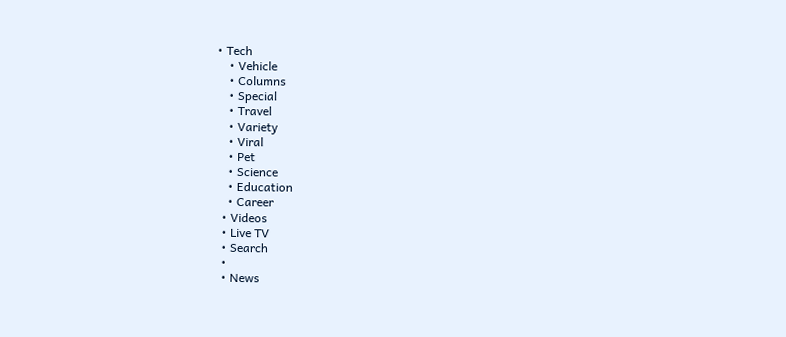• Tech
    • Vehicle
    • Columns
    • Special
    • Travel
    • Variety
    • Viral
    • Pet
    • Science
    • Education
    • Career
  • Videos
  • Live TV
  • Search
  •
  • News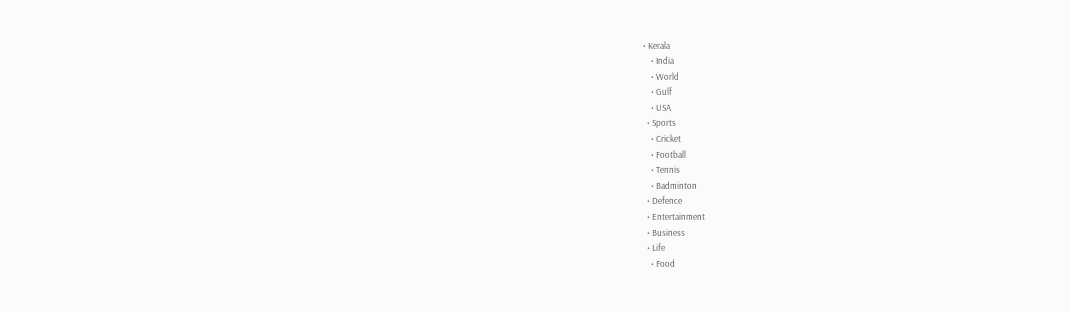• Kerala
    • India
    • World
    • Gulf
    • USA
  • Sports
    • Cricket
    • Football
    • Tennis
    • Badminton
  • Defence
  • Entertainment
  • Business
  • Life
    • Food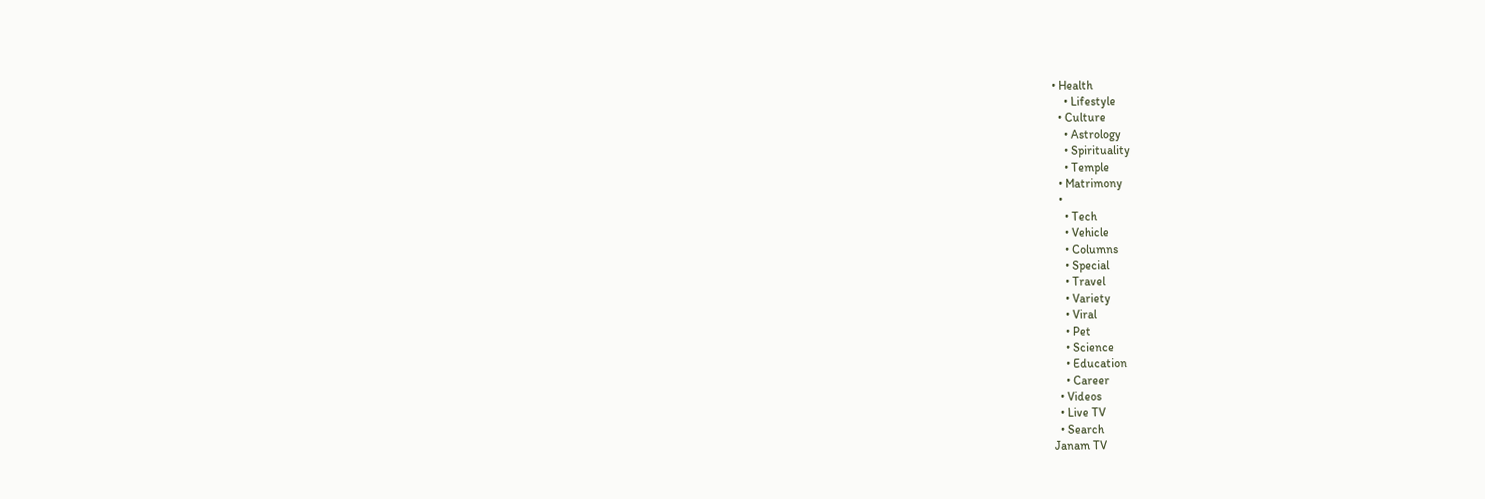• Health
    • Lifestyle
  • Culture
    • Astrology
    • Spirituality
    • Temple
  • Matrimony
  •
    • Tech
    • Vehicle
    • Columns
    • Special
    • Travel
    • Variety
    • Viral
    • Pet
    • Science
    • Education
    • Career
  • Videos
  • Live TV
  • Search
Janam TV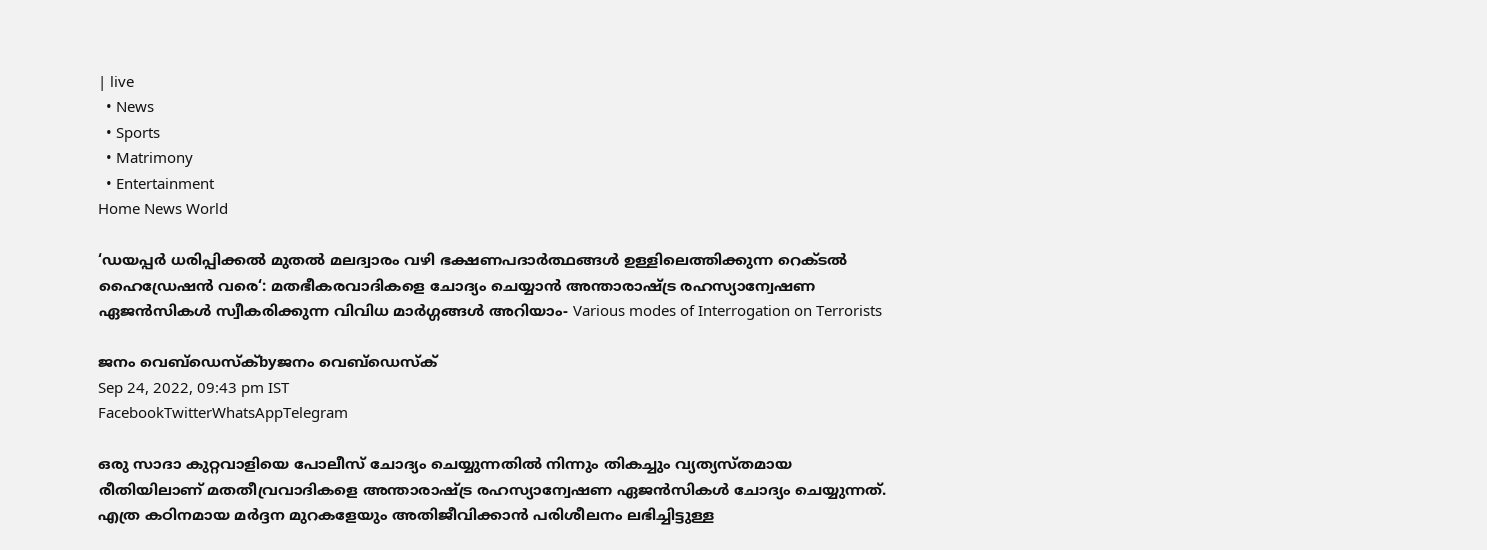| live
  • News
  • Sports
  • Matrimony
  • Entertainment
Home News World

‘ഡയപ്പർ ധരിപ്പിക്കൽ മുതൽ മലദ്വാരം വഴി ഭക്ഷണപദാർത്ഥങ്ങൾ ഉള്ളിലെത്തിക്കുന്ന റെക്ടൽ ഹൈഡ്രേഷൻ വരെ‘: മതഭീകരവാദികളെ ചോദ്യം ചെയ്യാൻ അന്താരാഷ്‌ട്ര രഹസ്യാന്വേഷണ ഏജൻസികൾ സ്വീകരിക്കുന്ന വിവിധ മാർഗ്ഗങ്ങൾ അറിയാം- Various modes of Interrogation on Terrorists

ജനം വെബ്‌ഡെസ്ക്byജനം വെബ്‌ഡെസ്ക്
Sep 24, 2022, 09:43 pm IST
FacebookTwitterWhatsAppTelegram

ഒരു സാദാ കുറ്റവാളിയെ പോലീസ് ചോദ്യം ചെയ്യുന്നതിൽ നിന്നും തികച്ചും വ്യത്യസ്തമായ രീതിയിലാണ് മതതീവ്രവാദികളെ അന്താരാഷ്‌ട്ര രഹസ്യാന്വേഷണ ഏജൻസികൾ ചോദ്യം ചെയ്യുന്നത്. എത്ര കഠിനമായ മർദ്ദന മുറകളേയും അതിജീവിക്കാൻ പരിശീലനം ലഭിച്ചിട്ടുള്ള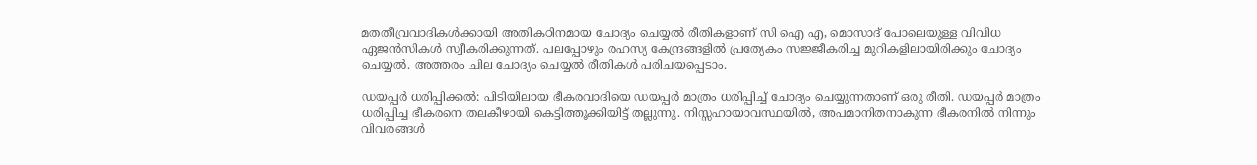മതതീവ്രവാദികൾക്കായി അതികഠിനമായ ചോദ്യം ചെയ്യൽ രീതികളാണ് സി ഐ എ, മൊസാദ് പോലെയുള്ള വിവിധ ഏജൻസികൾ സ്വീകരിക്കുന്നത്. പലപ്പോഴും രഹസ്യ കേന്ദ്രങ്ങളിൽ പ്രത്യേകം സജ്ജീകരിച്ച മുറികളിലായിരിക്കും ചോദ്യം ചെയ്യൽ. അത്തരം ചില ചോദ്യം ചെയ്യൽ രീതികൾ പരിചയപ്പെടാം.

ഡയപ്പർ ധരിപ്പിക്കൽ: പിടിയിലായ ഭീകരവാദിയെ ഡയപ്പർ മാത്രം ധരിപ്പിച്ച് ചോദ്യം ചെയ്യുന്നതാണ് ഒരു രീതി. ഡയപ്പർ മാത്രം ധരിപ്പിച്ച ഭീകരനെ തലകീഴായി കെട്ടിത്തൂക്കിയിട്ട് തല്ലുന്നു. നിസ്സഹായാവസ്ഥയിൽ, അപമാനിതനാകുന്ന ഭീകരനിൽ നിന്നും വിവരങ്ങൾ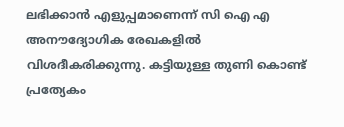ലഭിക്കാൻ എളുപ്പമാണെന്ന് സി ഐ എ അനൗദ്യോഗിക രേഖകളിൽ വിശദീകരിക്കുന്നു. കട്ടിയുള്ള തുണി കൊണ്ട് പ്രത്യേകം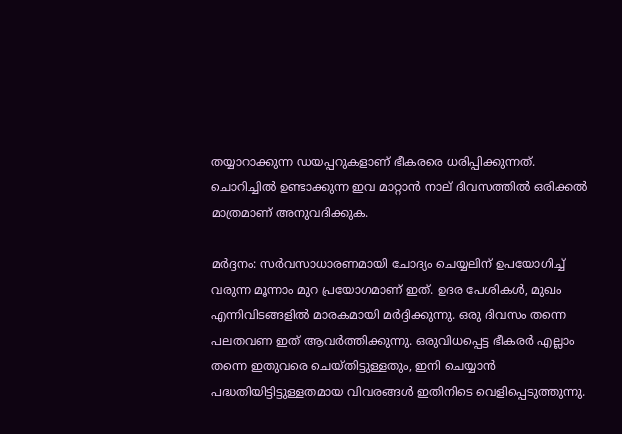തയ്യാറാക്കുന്ന ഡയപ്പറുകളാണ് ഭീകരരെ ധരിപ്പിക്കുന്നത്. ചൊറിച്ചിൽ ഉണ്ടാക്കുന്ന ഇവ മാറ്റാൻ നാല് ദിവസത്തിൽ ഒരിക്കൽ മാത്രമാണ് അനുവദിക്കുക.

മർദ്ദനം: സർവസാധാരണമായി ചോദ്യം ചെയ്യലിന് ഉപയോഗിച്ച് വരുന്ന മൂന്നാം മുറ പ്രയോഗമാണ് ഇത്. ഉദര പേശികൾ, മുഖം എന്നിവിടങ്ങളിൽ മാരകമായി മർദ്ദിക്കുന്നു. ഒരു ദിവസം തന്നെ പലതവണ ഇത് ആവർത്തിക്കുന്നു. ഒരുവിധപ്പെട്ട ഭീകരർ എല്ലാം തന്നെ ഇതുവരെ ചെയ്തിട്ടുള്ളതും, ഇനി ചെയ്യാൻ പദ്ധതിയിട്ടിട്ടുള്ളതമായ വിവരങ്ങൾ ഇതിനിടെ വെളിപ്പെടുത്തുന്നു.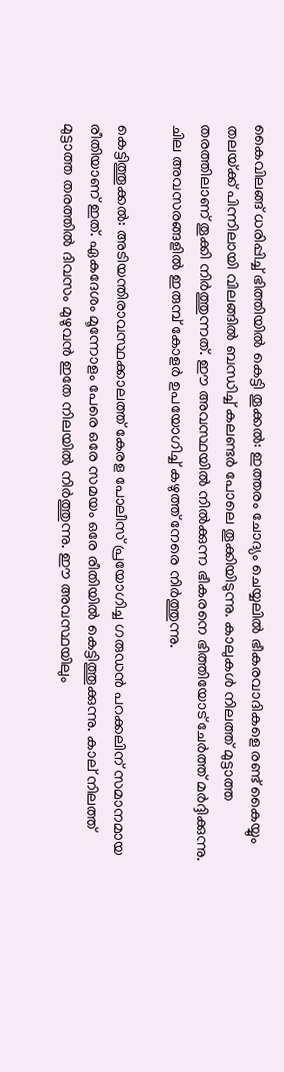കൈവിലങ്ങ് ധരിപ്പിച്ച് ഭിത്തിയിൽ കെട്ടി തൂക്കൽ: ഇത്തരം ചോദ്യം ചെയ്യലിൽ ഭീകരവാദികളെ രണ്ട് കൈയ്യും തലയ്‌ക്ക് പിന്നിലായി വിലങ്ങിൽ ബന്ധിച്ച് കലണ്ടർ പോലെ തൂക്കിയിടുന്നു. കാലുകൾ നിലത്ത് മുട്ടാത്ത തരത്തിലാണ് തൂക്കി നിർത്തുന്നത്. ഈ അവസ്ഥയിൽ നിൽക്കുന്ന ഭീകരനെ ഭിത്തിയോട് ചേർത്ത് മർദ്ദിക്കുന്നു. ചില അവസരങ്ങളിൽ ഇരുമ്പ് കോളർ ഉപയോഗിച്ച് കഴുത്ത് നേരെ നിർത്തുന്നു.

കെട്ടിത്തൂക്കൽ: അടിയന്തിരാവസ്ഥക്കാലത്ത് കേരള പോലീസ് പ്രയോഗിച്ച ഗരുഡൻ പറക്കലിന് സമാനമായ രീതിയാണ് ഇത്. ഏകദേശം മൂന്നോളം പേരെ ഒരേ സമയം ഒരേ രീതിയിൽ കെട്ടിത്തൂക്കുന്നു. കാല് നിലത്ത് മുട്ടാത്ത തരത്തിൽ ദിവസം മുഴുവൻ ഇതേ നിലയിൽ നിർത്തുന്നു. ഈ അവസ്ഥയിലും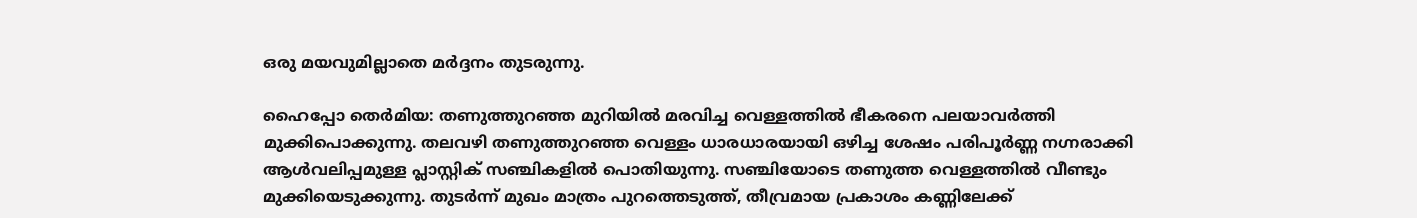ഒരു മയവുമില്ലാതെ മർദ്ദനം തുടരുന്നു.

ഹൈപ്പോ തെർമിയ: തണുത്തുറഞ്ഞ മുറിയിൽ മരവിച്ച വെള്ളത്തിൽ ഭീകരനെ പലയാവർത്തി മുക്കിപൊക്കുന്നു. തലവഴി തണുത്തുറഞ്ഞ വെള്ളം ധാരധാരയായി ഒഴിച്ച ശേഷം പരിപൂർണ്ണ നഗ്നരാക്കി ആൾവലിപ്പമുള്ള പ്ലാസ്റ്റിക് സഞ്ചികളിൽ പൊതിയുന്നു. സഞ്ചിയോടെ തണുത്ത വെള്ളത്തിൽ വീണ്ടും മുക്കിയെടുക്കുന്നു. തുടർന്ന് മുഖം മാത്രം പുറത്തെടുത്ത്, തീവ്രമായ പ്രകാശം കണ്ണിലേക്ക്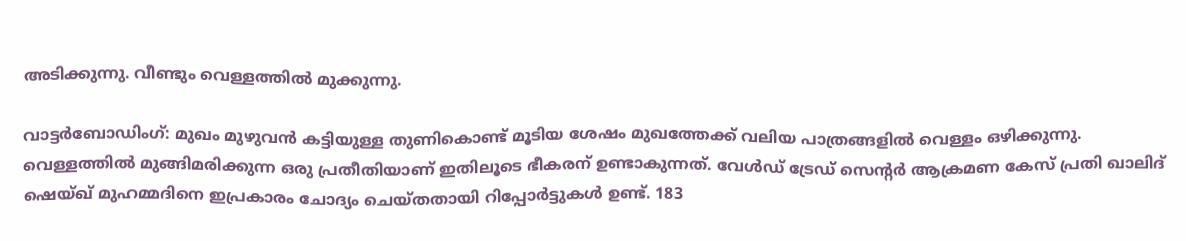അടിക്കുന്നു. വീണ്ടും വെള്ളത്തിൽ മുക്കുന്നു.

വാട്ടർബോഡിംഗ്: മുഖം മുഴുവൻ കട്ടിയുള്ള തുണികൊണ്ട് മൂടിയ ശേഷം മുഖത്തേക്ക് വലിയ പാത്രങ്ങളിൽ വെള്ളം ഒഴിക്കുന്നു. വെള്ളത്തിൽ മുങ്ങിമരിക്കുന്ന ഒരു പ്രതീതിയാണ് ഇതിലൂടെ ഭീകരന് ഉണ്ടാകുന്നത്. വേൾഡ് ട്രേഡ് സെന്റർ ആക്രമണ കേസ് പ്രതി ഖാലിദ് ഷെയ്ഖ് മുഹമ്മദിനെ ഇപ്രകാരം ചോദ്യം ചെയ്തതായി റിപ്പോർട്ടുകൾ ഉണ്ട്. 183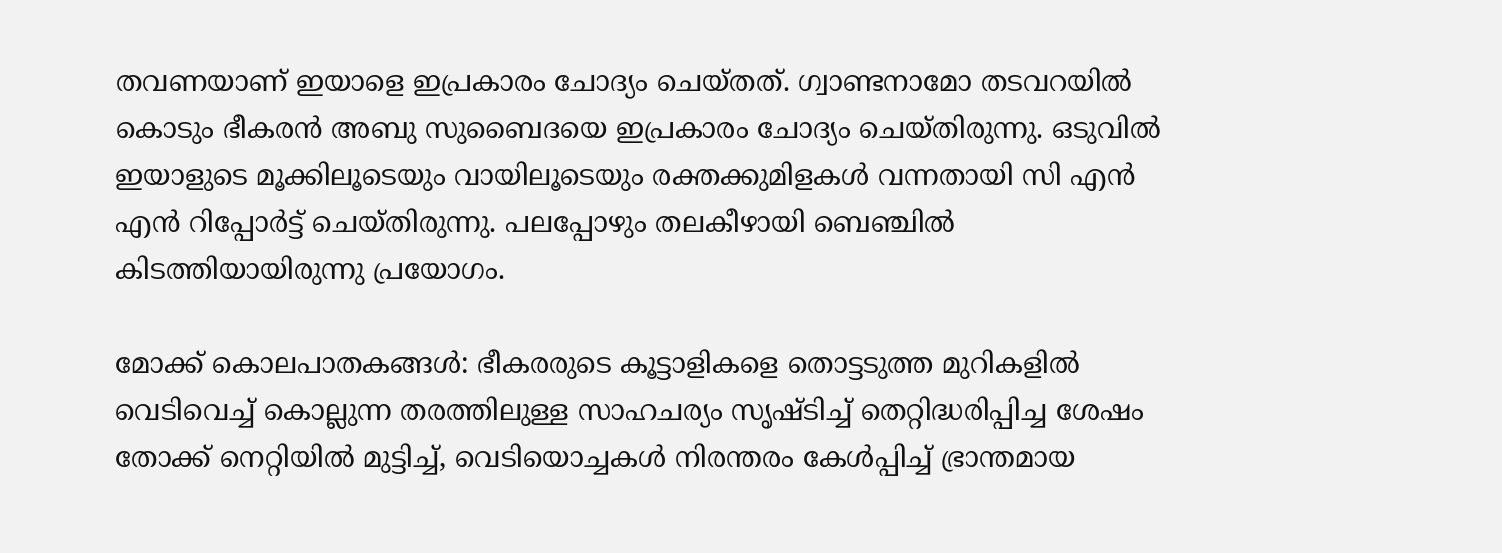തവണയാണ് ഇയാളെ ഇപ്രകാരം ചോദ്യം ചെയ്തത്. ഗ്വാണ്ടനാമോ തടവറയിൽ കൊടും ഭീകരൻ അബു സുബൈദയെ ഇപ്രകാരം ചോദ്യം ചെയ്തിരുന്നു. ഒടുവിൽ ഇയാളുടെ മൂക്കിലൂടെയും വായിലൂടെയും രക്തക്കുമിളകൾ വന്നതായി സി എൻ എൻ റിപ്പോർട്ട് ചെയ്തിരുന്നു. പലപ്പോഴും തലകീഴായി ബെഞ്ചിൽ കിടത്തിയായിരുന്നു പ്രയോഗം.

മോക്ക് കൊലപാതകങ്ങൾ: ഭീകരരുടെ കൂട്ടാളികളെ തൊട്ടടുത്ത മുറികളിൽ വെടിവെച്ച് കൊല്ലുന്ന തരത്തിലുള്ള സാഹചര്യം സൃഷ്ടിച്ച് തെറ്റിദ്ധരിപ്പിച്ച ശേഷം തോക്ക് നെറ്റിയിൽ മുട്ടിച്ച്, വെടിയൊച്ചകൾ നിരന്തരം കേൾപ്പിച്ച് ഭ്രാന്തമായ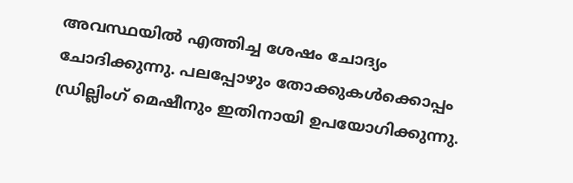അവസ്ഥയിൽ എത്തിച്ച ശേഷം ചോദ്യം ചോദിക്കുന്നു. പലപ്പോഴും തോക്കുകൾക്കൊപ്പം ഡ്രില്ലിംഗ് മെഷീനും ഇതിനായി ഉപയോഗിക്കുന്നു.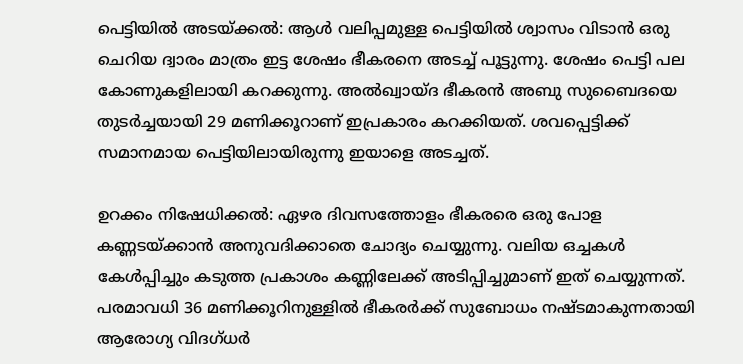പെട്ടിയിൽ അടയ്‌ക്കൽ: ആൾ വലിപ്പമുള്ള പെട്ടിയിൽ ശ്വാസം വിടാൻ ഒരു ചെറിയ ദ്വാരം മാത്രം ഇട്ട ശേഷം ഭീകരനെ അടച്ച് പൂട്ടുന്നു. ശേഷം പെട്ടി പല കോണുകളിലായി കറക്കുന്നു. അൽഖ്വായ്ദ ഭീകരൻ അബു സുബൈദയെ തുടർച്ചയായി 29 മണിക്കൂറാണ് ഇപ്രകാരം കറക്കിയത്. ശവപ്പെട്ടിക്ക് സമാനമായ പെട്ടിയിലായിരുന്നു ഇയാളെ അടച്ചത്.

ഉറക്കം നിഷേധിക്കൽ: ഏഴര ദിവസത്തോളം ഭീകരരെ ഒരു പോള കണ്ണടയ്‌ക്കാൻ അനുവദിക്കാതെ ചോദ്യം ചെയ്യുന്നു. വലിയ ഒച്ചകൾ കേൾപ്പിച്ചും കടുത്ത പ്രകാശം കണ്ണിലേക്ക് അടിപ്പിച്ചുമാണ് ഇത് ചെയ്യുന്നത്. പരമാവധി 36 മണിക്കൂറിനുള്ളിൽ ഭീകരർക്ക് സുബോധം നഷ്ടമാകുന്നതായി ആരോഗ്യ വിദഗ്ധർ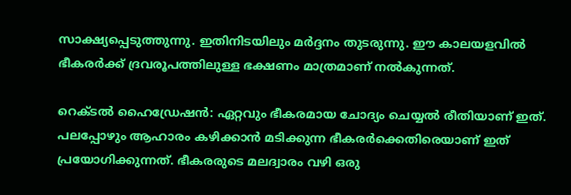സാക്ഷ്യപ്പെടുത്തുന്നു. ഇതിനിടയിലും മർദ്ദനം തുടരുന്നു. ഈ കാലയളവിൽ ഭീകരർക്ക് ദ്രവരൂപത്തിലുള്ള ഭക്ഷണം മാത്രമാണ് നൽകുന്നത്.

റെക്ടൽ ഹൈഡ്രേഷൻ: ഏറ്റവും ഭീകരമായ ചോദ്യം ചെയ്യൽ രീതിയാണ് ഇത്. പലപ്പോഴും ആഹാരം കഴിക്കാൻ മടിക്കുന്ന ഭീകരർക്കെതിരെയാണ് ഇത് പ്രയോഗിക്കുന്നത്. ഭീകരരുടെ മലദ്വാരം വഴി ഒരു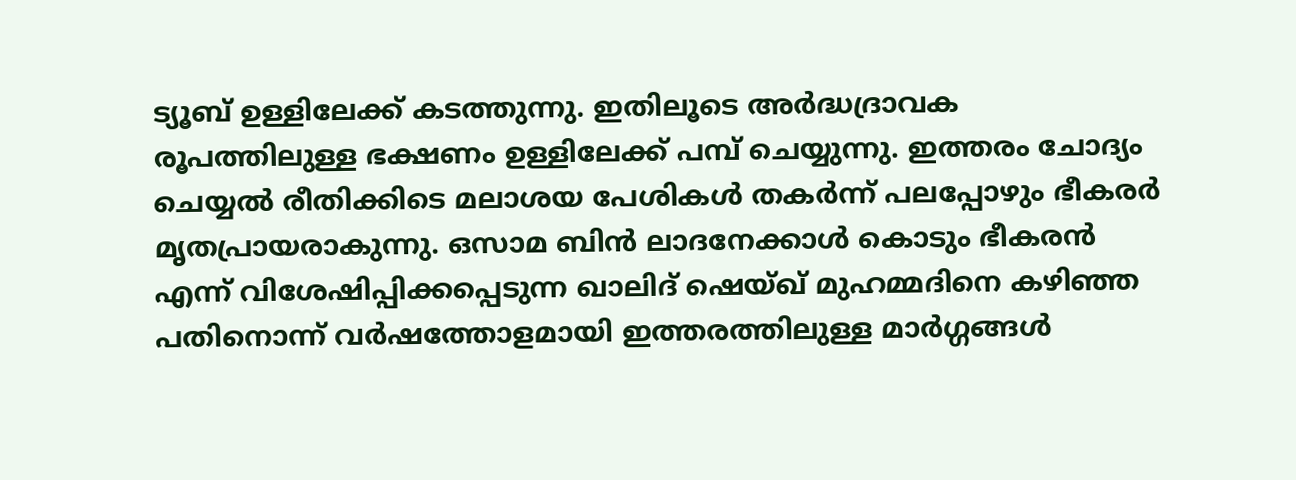ട്യൂബ് ഉള്ളിലേക്ക് കടത്തുന്നു. ഇതിലൂടെ അർദ്ധദ്രാവക രൂപത്തിലുള്ള ഭക്ഷണം ഉള്ളിലേക്ക് പമ്പ് ചെയ്യുന്നു. ഇത്തരം ചോദ്യം ചെയ്യൽ രീതിക്കിടെ മലാശയ പേശികൾ തകർന്ന് പലപ്പോഴും ഭീകരർ മൃതപ്രായരാകുന്നു. ഒസാമ ബിൻ ലാദനേക്കാൾ കൊടും ഭീകരൻ എന്ന് വിശേഷിപ്പിക്കപ്പെടുന്ന ഖാലിദ് ഷെയ്ഖ് മുഹമ്മദിനെ കഴിഞ്ഞ പതിനൊന്ന് വർഷത്തോളമായി ഇത്തരത്തിലുള്ള മാർഗ്ഗങ്ങൾ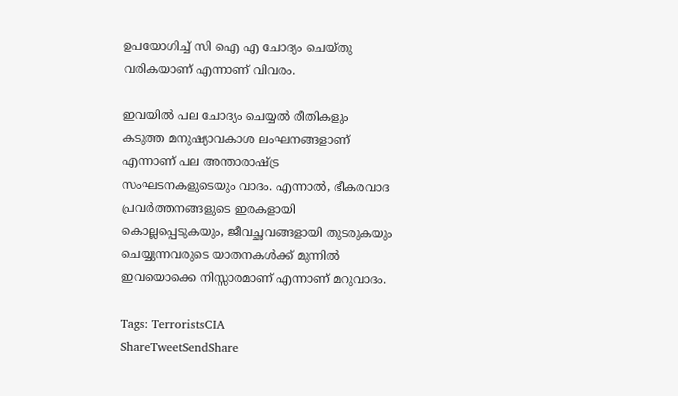ഉപയോഗിച്ച് സി ഐ എ ചോദ്യം ചെയ്തു വരികയാണ് എന്നാണ് വിവരം.

ഇവയിൽ പല ചോദ്യം ചെയ്യൽ രീതികളും കടുത്ത മനുഷ്യാവകാശ ലംഘനങ്ങളാണ് എന്നാണ് പല അന്താരാഷ്‌ട്ര സംഘടനകളുടെയും വാദം. എന്നാൽ, ഭീകരവാദ പ്രവർത്തനങ്ങളുടെ ഇരകളായി കൊല്ലപ്പെടുകയും, ജീവച്ഛവങ്ങളായി തുടരുകയും ചെയ്യുന്നവരുടെ യാതനകൾക്ക് മുന്നിൽ ഇവയൊക്കെ നിസ്സാരമാണ് എന്നാണ് മറുവാദം.

Tags: TerroristsCIA
ShareTweetSendShare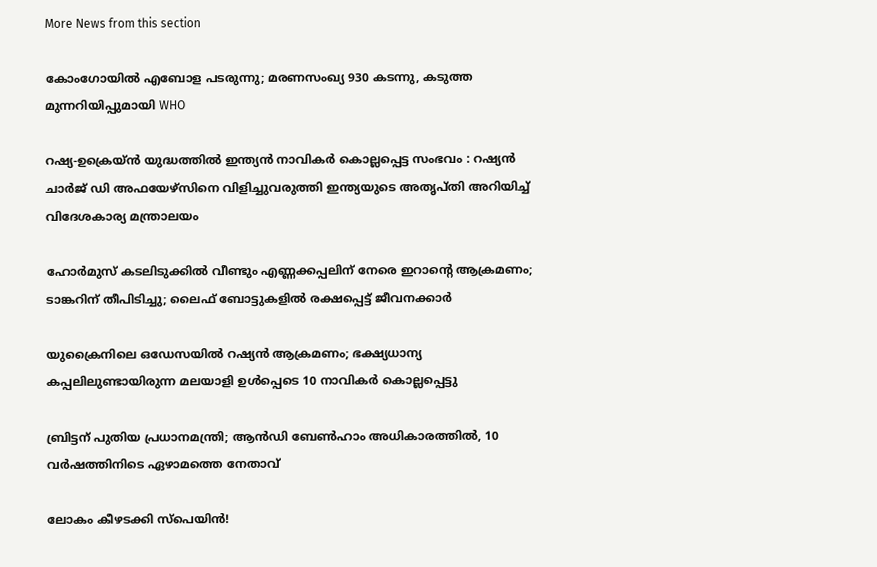More News from this section

കോംഗോയിൽ എബോള പടരുന്നു; മരണസംഖ്യ 930 കടന്നു, കടുത്ത മുന്നറിയിപ്പുമായി WHO

റഷ്യ-ഉക്രെയ്ൻ യുദ്ധത്തിൽ ഇന്ത്യൻ നാവികർ കൊല്ലപ്പെട്ട സംഭവം : റഷ്യൻ ചാർജ് ഡി അഫയേഴ്‌സിനെ വിളിച്ചുവരുത്തി ഇന്ത്യയുടെ അതൃപ്തി അറിയിച്ച് വിദേശകാര്യ മന്ത്രാലയം

ഹോര്‍മുസ് കടലിടുക്കില്‍ വീണ്ടും എണ്ണക്കപ്പലിന് നേരെ ഇറാന്റെ ആക്രമണം; ടാങ്കറിന് തീപിടിച്ചു; ലൈഫ് ബോട്ടുകളില്‍ രക്ഷപ്പെട്ട് ജീവനക്കാര്‍

യുക്രൈനിലെ ഒഡേസയില്‍ റഷ്യന്‍ ആക്രമണം; ഭക്ഷ്യധാന്യ കപ്പലിലുണ്ടായിരുന്ന മലയാളി ഉള്‍പ്പെടെ 10 നാവികര്‍ കൊല്ലപ്പെട്ടു

ബ്രിട്ടന് പുതിയ പ്രധാനമന്ത്രി; ആന്‍ഡി ബേണ്‍ഹാം അധികാരത്തില്‍, 10 വര്‍ഷത്തിനിടെ ഏഴാമത്തെ നേതാവ്

ലോകം കീഴടക്കി സ്പെയിൻ!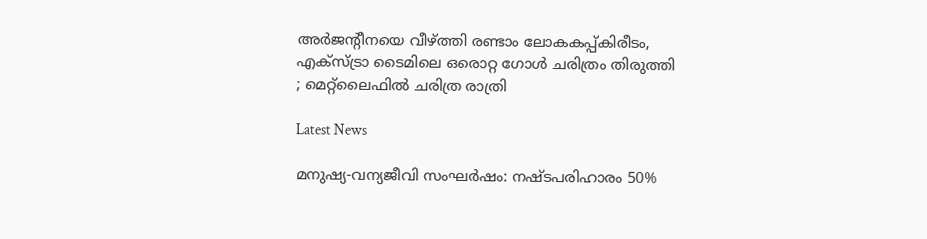അർജന്റീനയെ വീഴ്‌ത്തി രണ്ടാം ലോകകപ്പ്കിരീടം, എക്‌സ്ട്രാ ടൈമിലെ ഒരൊറ്റ ഗോൾ ചരിത്രം തിരുത്തി ; മെറ്റ്‌ലൈഫിൽ ചരിത്ര രാത്രി

Latest News

മനുഷ്യ-വന്യജീവി സംഘർഷം: നഷ്ടപരിഹാരം 50%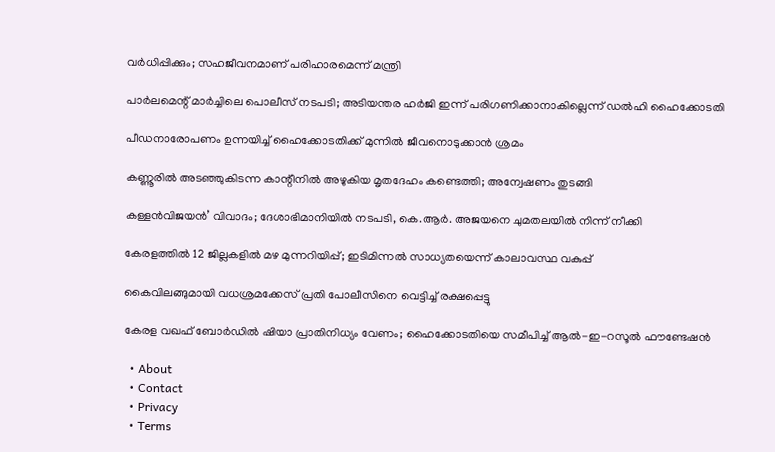വർധിപ്പിക്കും; സഹജീവനമാണ് പരിഹാരമെന്ന് മന്ത്രി

പാർലമെന്റ് മാർച്ചിലെ പൊലീസ് നടപടി; അടിയന്തര ഹർജി ഇന്ന് പരിഗണിക്കാനാകില്ലെന്ന് ഡൽഹി ഹൈക്കോടതി

പീഡനാരോപണം ഉന്നയിച്ച് ഹൈക്കോടതിക്ക് മുന്നിൽ ജീവനൊടുക്കാൻ ശ്രമം

കണ്ണൂരിൽ അടഞ്ഞുകിടന്ന കാന്റീനിൽ അഴുകിയ മൃതദേഹം കണ്ടെത്തി; അന്വേഷണം തുടങ്ങി

കള്ളൻവിജയൻ’ വിവാദം; ദേശാഭിമാനിയിൽ നടപടി, കെ.ആർ. അജയനെ ചുമതലയിൽ നിന്ന് നീക്കി

കേരളത്തിൽ 12 ജില്ലകളിൽ മഴ മുന്നറിയിപ്പ്; ഇടിമിന്നൽ സാധ്യതയെന്ന് കാലാവസ്ഥ വകുപ്പ്

കൈവിലങ്ങുമായി വധശ്രമക്കേസ് പ്രതി പോലീസിനെ വെട്ടിച്ച് രക്ഷപ്പെട്ടു

കേരള വഖഫ് ബോർഡിൽ ഷിയാ പ്രാതിനിധ്യം വേണം; ഹൈക്കോടതിയെ സമീപിച്ച് ആൽ-ഇ-റസൂൽ ഫൗണ്ടേഷൻ

  • About
  • Contact
  • Privacy
  • Terms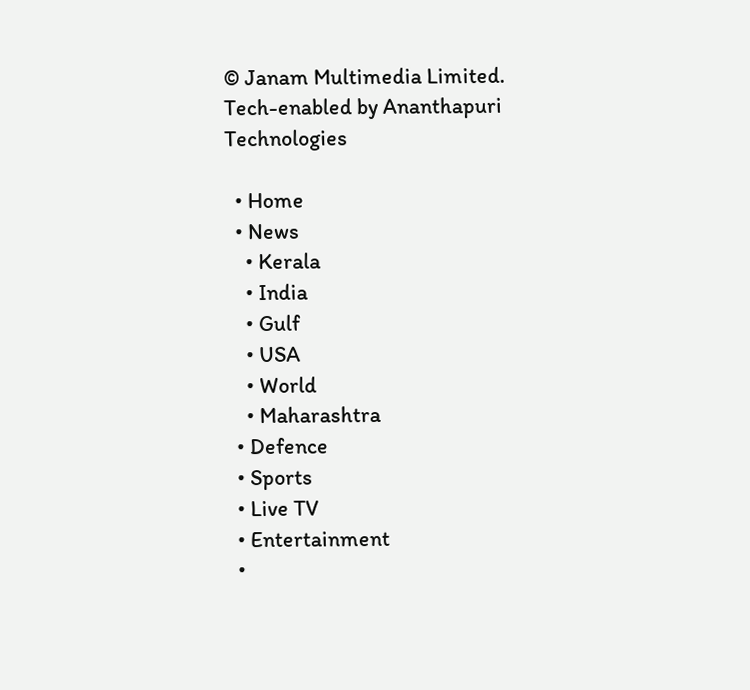© Janam Multimedia Limited.
Tech-enabled by Ananthapuri Technologies

  • Home
  • News
    • Kerala
    • India
    • Gulf
    • USA
    • World
    • Maharashtra
  • Defence
  • Sports
  • Live TV
  • Entertainment
  •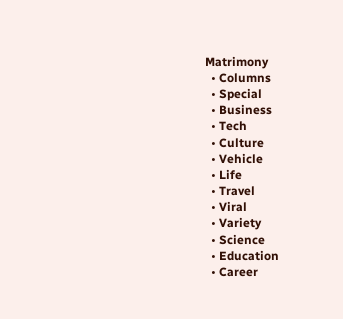Matrimony
  • Columns
  • Special
  • Business
  • Tech
  • Culture
  • Vehicle
  • Life
  • Travel
  • Viral
  • Variety
  • Science
  • Education
  • Career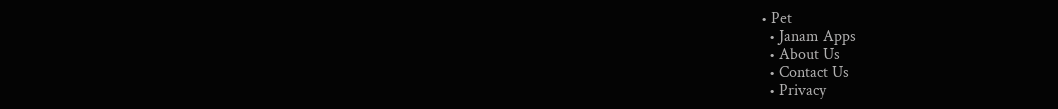• Pet
  • Janam Apps
  • About Us
  • Contact Us
  • Privacy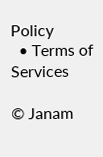Policy
  • Terms of Services

© Janam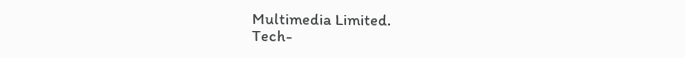Multimedia Limited.
Tech-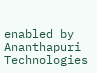enabled by Ananthapuri Technologies